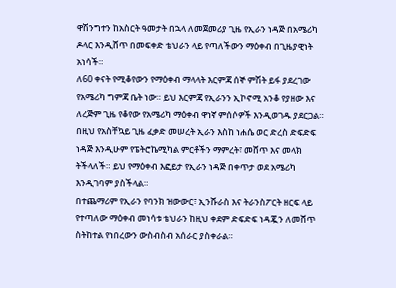ዋሽንግተን ከአስርት ዓመታት በኋላ ለመጀመሪያ ጊዜ የኢራን ነዳጅ በአሜሪካ ዶላር እንዲሸጥ በመፍቀድ ቴህራን ላይ የጣለችውን ማዕቀብ በጊዜያዊነት አነሳች።
ለ60 ቀናት የሚቆየውን የማዕቀብ ማላላት እርምጃ ሰኞ ምሽት ይፋ ያደረገው የአሜሪካ ግምጃ ቤት ነው። ይህ እርምጃ የኢራንን ኢኮኖሚ አንቆ የያዘው እና ለረጅም ጊዜ የቆየው የአሜሪካ ማዕቀብ ዋነኛ ምሰሶዎች እንዲወገዱ ያደርጋል።
በዚህ የአስቸኳይ ጊዜ ፈቃድ መሠረት ኢራን እስከ ነሐሴ ወር ድረስ ድፍድፍ ነዳጅ እንዲሁም የፔትሮኬሚካል ምርቶችን ማምረት፣ መሸጥ እና መላክ ትችላለች። ይህ የማዕቀብ እፎይታ የኢራን ነዳጅ በቀጥታ ወደ አሜሪካ እንዲገባም ያስችላል።
በተጨማሪም የኢራን የባንክ ዝውውር፣ ኢንሹራስ እና ትራንስፖርት ዘርፍ ላይ የተጣለው ማዕቀብ መነሳቱ ቴህራን ከዚህ ቀደም ድፍድፍ ነዳጇን ለመሸጥ ስትከተል የነበረውን ውስብስብ አሰራር ያስቀራል።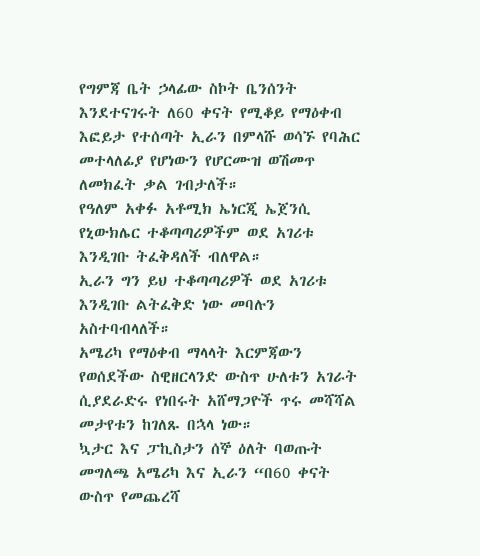የግምጃ ቤት ኃላፊው ስኮት ቤንሰንት እንደተናገሩት ለ60 ቀናት የሚቆይ የማዕቀብ እፎይታ የተሰጣት ኢራን በምላሹ ወሳኙ የባሕር መተላለፊያ የሆነውን የሆርሙዝ ወሽመጥ ለመክፈት ቃል ገብታለች።
የዓለም አቀፉ አቶሚክ ኤነርጂ ኤጀንሲ የኒውክሌር ተቆጣጣሪዎችም ወደ አገሪቱ እንዲገቡ ትፈቅዳለች ብለዋል።
ኢራን ግን ይህ ተቆጣጣሪዎች ወደ አገሪቱ እንዲገቡ ልትፈቅድ ነው መባሉን አስተባብላለች።
አሜሪካ የማዕቀብ ማላላት እርምጃውን የወሰደችው ስዊዘርላንድ ውስጥ ሁለቱን አገራት ሲያደራድሩ የነበሩት አሸማጋዮች ጥሩ መሻሻል መታየቱን ከገለጹ በኋላ ነው።
ኳታር እና ፓኪስታን ሰኞ ዕለት ባወጡት መግለጫ አሜሪካ እና ኢራን “በ60 ቀናት ውስጥ የመጨረሻ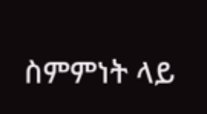ስምምነት ላይ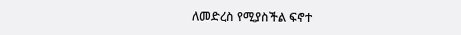ለመድረስ የሚያስችል ፍኖተ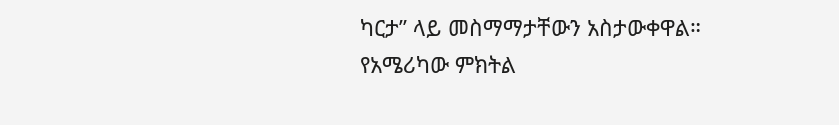ካርታ” ላይ መስማማታቸውን አስታውቀዋል።
የአሜሪካው ምክትል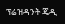ፕሬዝዳንት ጄዲ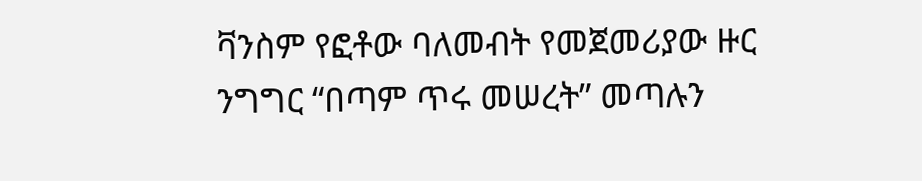ቫንስም የፎቶው ባለመብት የመጀመሪያው ዙር ንግግር “በጣም ጥሩ መሠረት” መጣሉን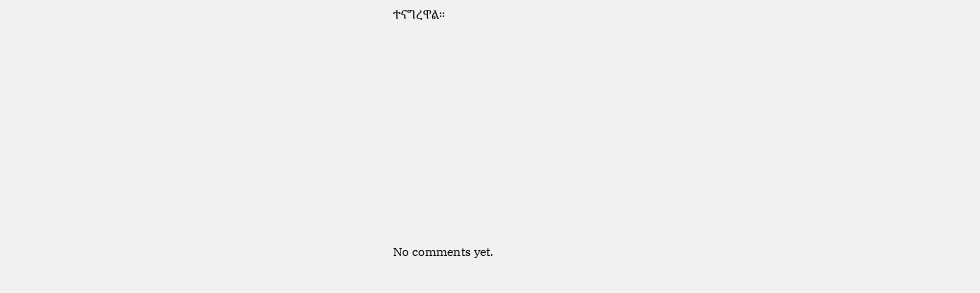ተናግረዋል።










No comments yet.